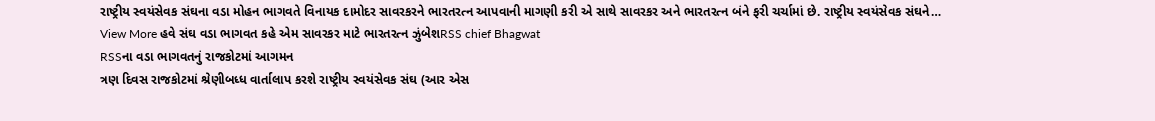રાષ્ટ્રીય સ્વયંસેવક સંઘના વડા મોહન ભાગવતે વિનાયક દામોદર સાવરકરને ભારતરત્ન આપવાની માગણી કરી એ સાથે સાવરકર અને ભારતરત્ન બંને ફરી ચર્ચામાં છે. રાષ્ટ્રીય સ્વયંસેવક સંઘને…
View More હવે સંઘ વડા ભાગવત કહે એમ સાવરકર માટે ભારતરત્ન ઝુંબેશRSS chief Bhagwat
RSSના વડા ભાગવતનું રાજકોટમાં આગમન
ત્રણ દિવસ રાજકોટમાં શ્રેણીબધ્ધ વાર્તાલાપ કરશે રાષ્ટ્રીય સ્વયંસેવક સંઘ (આર એસ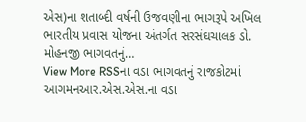એસ)ના શતાબ્દી વર્ષની ઉજવણીના ભાગરૂપે અખિલ ભારતીય પ્રવાસ યોજના અંતર્ગત સરસંઘચાલક ડો. મોહનજી ભાગવતનું…
View More RSSના વડા ભાગવતનું રાજકોટમાં આગમનઆર.એસ.એસ.ના વડા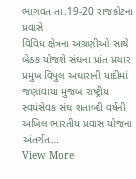ભાગવત તા.19-20 રાજકોટના પ્રવાસે
વિવિધ ક્ષેત્રના અગ્રણીઓ સાથે બેઠક યોજશે સંઘના પ્રાંત પ્રચાર પ્રમુખ વિપુલ અઘારાની યાદીમાં જણાવાયા મુજબ રાષ્ટ્રીય સ્વયંસેવક સંઘ શતાબ્દી વર્ષની અખિલ ભારતીય પ્રવાસ યોજના અંતર્ગત…
View More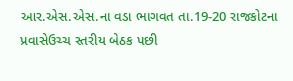આર.એસ.એસ.ના વડા ભાગવત તા.19-20 રાજકોટના પ્રવાસેઉચ્ચ સ્તરીય બેઠક પછી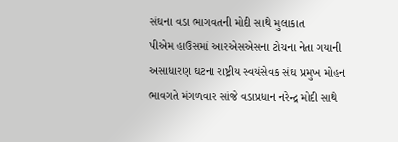સંઘના વડા ભાગવતની મોદી સાથે મુલાકાત
પીએમ હાઉસમાં આરએસએસના ટોચના નેતા ગયાની અસાધારણ ઘટના રાષ્ટ્રીય સ્વયંસેવક સંઘ પ્રમુખ મોહન ભાવગતે મંગળવાર સાંજે વડાપ્રધાન નરેન્દ્ર મોદી સાથે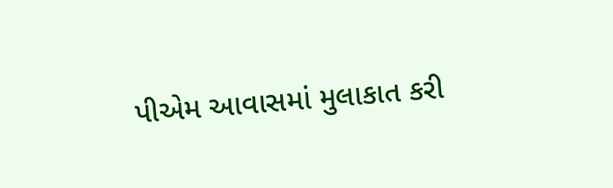પીએમ આવાસમાં મુલાકાત કરી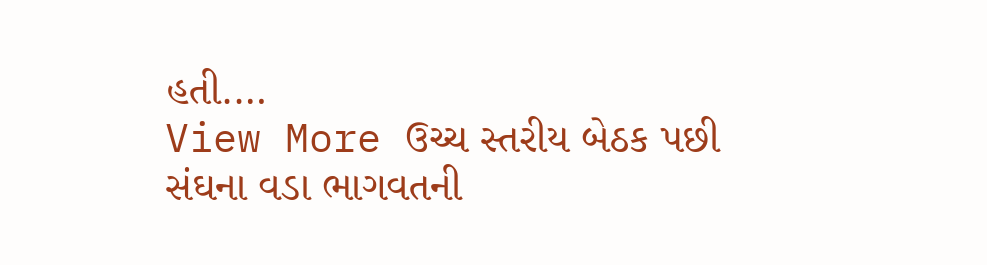હતી.…
View More ઉચ્ચ સ્તરીય બેઠક પછી સંઘના વડા ભાગવતની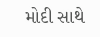મોદી સાથે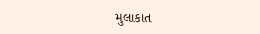મુલાકાત